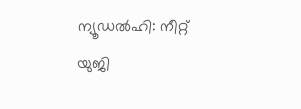ന്യൂഡൽഹി: നീറ്റ് യുജി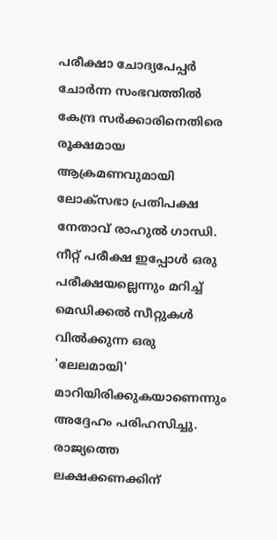പരീക്ഷാ ചോദ്യപേപ്പർ ചോർന്ന സംഭവത്തിൽ കേന്ദ്ര സർക്കാരിനെതിരെ രൂക്ഷമായ ആക്രമണവുമായി ലോക്സഭാ പ്രതിപക്ഷ നേതാവ് രാഹുൽ ഗാന്ധി. നീറ്റ് പരീക്ഷ ഇപ്പോൾ ഒരു പരീക്ഷയല്ലെന്നും മറിച്ച് മെഡിക്കൽ സീറ്റുകൾ വിൽക്കുന്ന ഒരു 'ലേലമായി' മാറിയിരിക്കുകയാണെന്നും അദ്ദേഹം പരിഹസിച്ചു.
രാജ്യത്തെ ലക്ഷക്കണക്കിന്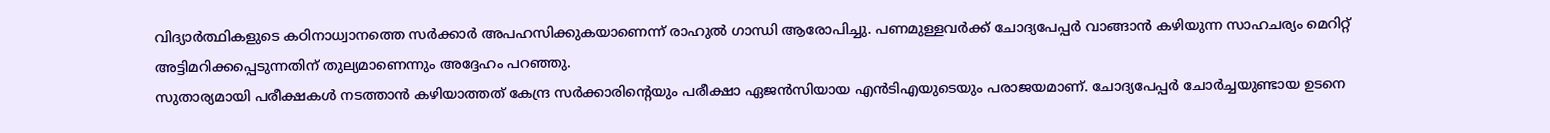വിദ്യാർത്ഥികളുടെ കഠിനാധ്വാനത്തെ സർക്കാർ അപഹസിക്കുകയാണെന്ന് രാഹുൽ ഗാന്ധി ആരോപിച്ചു. പണമുള്ളവർക്ക് ചോദ്യപേപ്പർ വാങ്ങാൻ കഴിയുന്ന സാഹചര്യം മെറിറ്റ് അട്ടിമറിക്കപ്പെടുന്നതിന് തുല്യമാണെന്നും അദ്ദേഹം പറഞ്ഞു.
സുതാര്യമായി പരീക്ഷകൾ നടത്താൻ കഴിയാത്തത് കേന്ദ്ര സർക്കാരിന്റെയും പരീക്ഷാ ഏജൻസിയായ എൻടിഎയുടെയും പരാജയമാണ്. ചോദ്യപേപ്പർ ചോർച്ചയുണ്ടായ ഉടനെ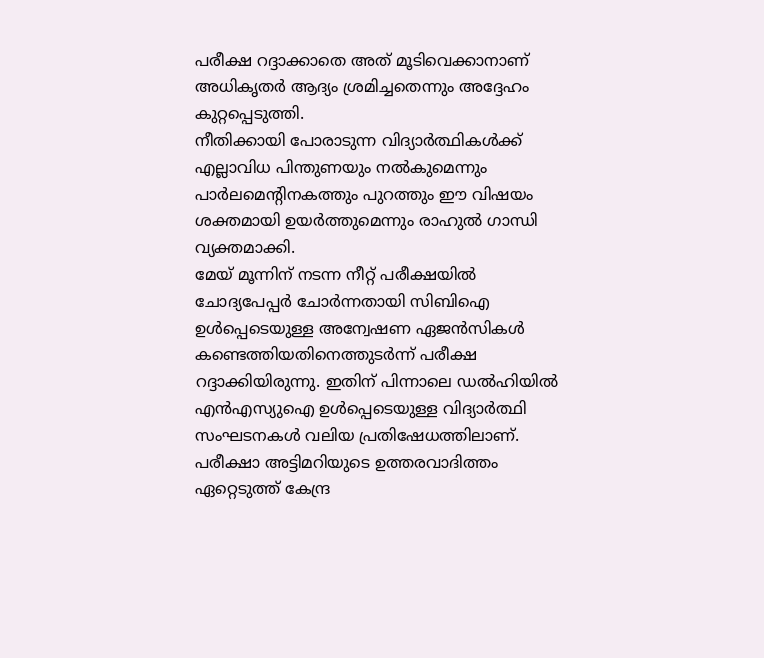പരീക്ഷ റദ്ദാക്കാതെ അത് മൂടിവെക്കാനാണ് അധികൃതർ ആദ്യം ശ്രമിച്ചതെന്നും അദ്ദേഹം കുറ്റപ്പെടുത്തി.
നീതിക്കായി പോരാടുന്ന വിദ്യാർത്ഥികൾക്ക് എല്ലാവിധ പിന്തുണയും നൽകുമെന്നും പാർലമെന്റിനകത്തും പുറത്തും ഈ വിഷയം ശക്തമായി ഉയർത്തുമെന്നും രാഹുൽ ഗാന്ധി വ്യക്തമാക്കി.
മേയ് മൂന്നിന് നടന്ന നീറ്റ് പരീക്ഷയിൽ ചോദ്യപേപ്പർ ചോർന്നതായി സിബിഐ ഉൾപ്പെടെയുള്ള അന്വേഷണ ഏജൻസികൾ കണ്ടെത്തിയതിനെത്തുടർന്ന് പരീക്ഷ റദ്ദാക്കിയിരുന്നു. ഇതിന് പിന്നാലെ ഡൽഹിയിൽ എൻഎസ്യുഐ ഉൾപ്പെടെയുള്ള വിദ്യാർത്ഥി സംഘടനകൾ വലിയ പ്രതിഷേധത്തിലാണ്. പരീക്ഷാ അട്ടിമറിയുടെ ഉത്തരവാദിത്തം ഏറ്റെടുത്ത് കേന്ദ്ര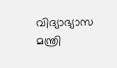വിദ്യാഭ്യാസ മന്ത്രി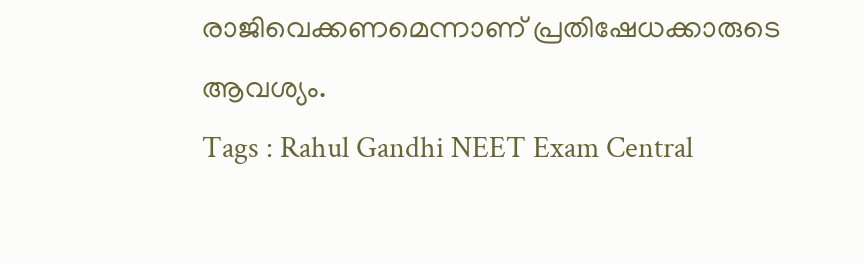രാജിവെക്കണമെന്നാണ് പ്രതിഷേധക്കാരുടെ ആവശ്യം.
Tags : Rahul Gandhi NEET Exam Central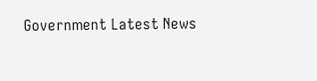Government Latest News